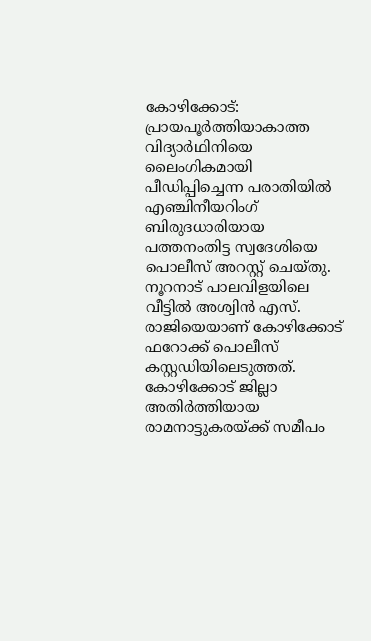കോഴിക്കോട്: പ്രായപൂർത്തിയാകാത്ത വിദ്യാർഥിനിയെ ലൈംഗികമായി പീഡിപ്പിച്ചെന്ന പരാതിയിൽ എഞ്ചിനീയറിംഗ് ബിരുദധാരിയായ പത്തനംതിട്ട സ്വദേശിയെ പൊലീസ് അറസ്റ്റ് ചെയ്തു. നൂറനാട് പാലവിളയിലെ വീട്ടിൽ അശ്വിൻ എസ്. രാജിയെയാണ് കോഴിക്കോട് ഫറോക്ക് പൊലീസ് കസ്റ്റഡിയിലെടുത്തത്.
കോഴിക്കോട് ജില്ലാ അതിർത്തിയായ രാമനാട്ടുകരയ്ക്ക് സമീപം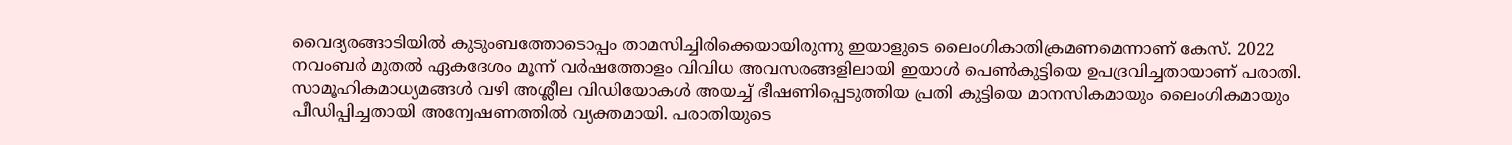വൈദ്യരങ്ങാടിയിൽ കുടുംബത്തോടൊപ്പം താമസിച്ചിരിക്കെയായിരുന്നു ഇയാളുടെ ലൈംഗികാതിക്രമണമെന്നാണ് കേസ്. 2022 നവംബർ മുതൽ ഏകദേശം മൂന്ന് വർഷത്തോളം വിവിധ അവസരങ്ങളിലായി ഇയാൾ പെൺകുട്ടിയെ ഉപദ്രവിച്ചതായാണ് പരാതി.
സാമൂഹികമാധ്യമങ്ങൾ വഴി അശ്ലീല വിഡിയോകൾ അയച്ച് ഭീഷണിപ്പെടുത്തിയ പ്രതി കുട്ടിയെ മാനസികമായും ലൈംഗികമായും പീഡിപ്പിച്ചതായി അന്വേഷണത്തിൽ വ്യക്തമായി. പരാതിയുടെ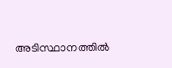അടിസ്ഥാനത്തിൽ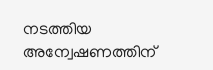നടത്തിയ അന്വേഷണത്തിന്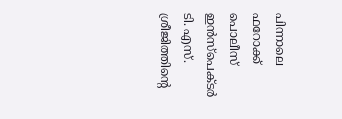പിന്നാലെ ഫറോക്ക് പൊലീസ് ഇൻസ്പെക്ടർ ടി. എസ്. ശ്രീജിത്തിന്റെ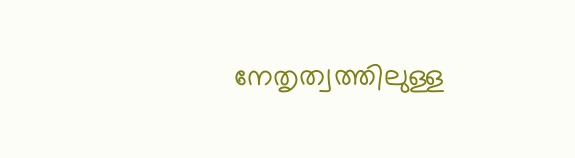നേതൃത്വത്തിലുള്ള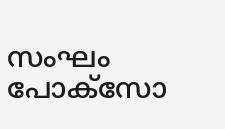സംഘം പോക്സോ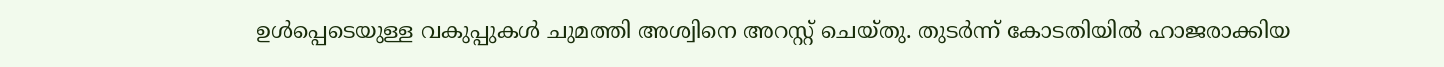ഉൾപ്പെടെയുള്ള വകുപ്പുകൾ ചുമത്തി അശ്വിനെ അറസ്റ്റ് ചെയ്തു. തുടർന്ന് കോടതിയിൽ ഹാജരാക്കിയ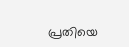പ്രതിയെ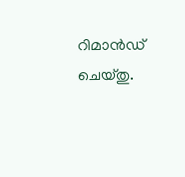റിമാൻഡ് ചെയ്തു.